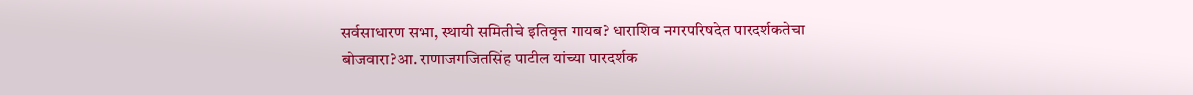सर्वसाधारण सभा, स्थायी समितीचे इतिवृत्त गायब? धाराशिव नगरपरिषदेत पारदर्शकतेचा बोजवारा?आ. राणाजगजितसिंह पाटील यांच्या पारदर्शक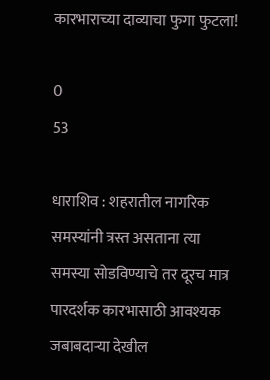कारभाराच्या दाव्याचा फुगा फुटला!

0
53

धाराशिव : शहरातील नागरिक समस्यांनी त्रस्त असताना त्या समस्या सोडविण्याचे तर दूरच मात्र पारदर्शक कारभासाठी आवश्यक जबाबदाऱ्या देखील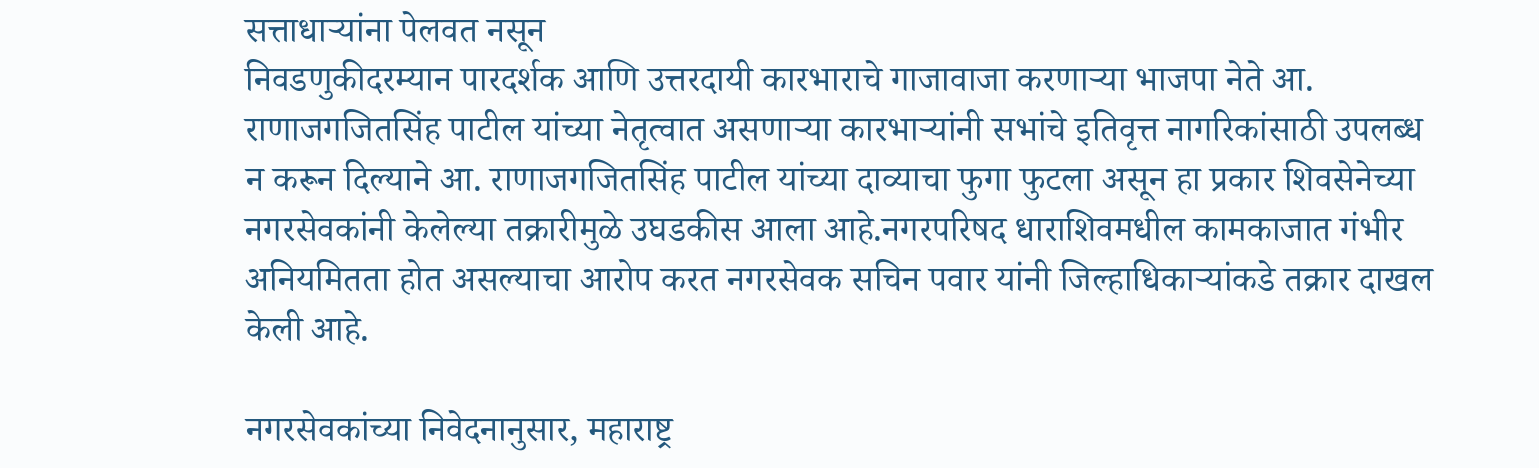सत्ताधाऱ्यांना पेलवत नसून
निवडणुकीदरम्यान पारदर्शक आणि उत्तरदायी कारभाराचे गाजावाजा करणाऱ्या भाजपा नेते आ. राणाजगजितसिंह पाटील यांच्या नेतृत्वात असणाऱ्या कारभाऱ्यांनी सभांचे इतिवृत्त नागरिकांसाठी उपलब्ध न करून दिल्याने आ. राणाजगजितसिंह पाटील यांच्या दाव्याचा फुगा फुटला असून हा प्रकार शिवसेनेच्या नगरसेवकांनी केलेल्या तक्रारीमुळे उघडकीस आला आहे.नगरपरिषद धाराशिवमधील कामकाजात गंभीर अनियमितता होत असल्याचा आरोप करत नगरसेवक सचिन पवार यांनी जिल्हाधिकाऱ्यांकडे तक्रार दाखल केली आहे.

नगरसेवकांच्या निवेदनानुसार, महाराष्ट्र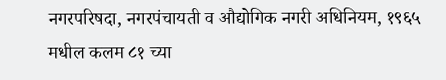नगरपरिषदा, नगरपंचायती व औद्योगिक नगरी अधिनियम, १९६५ मधील कलम ८१ च्या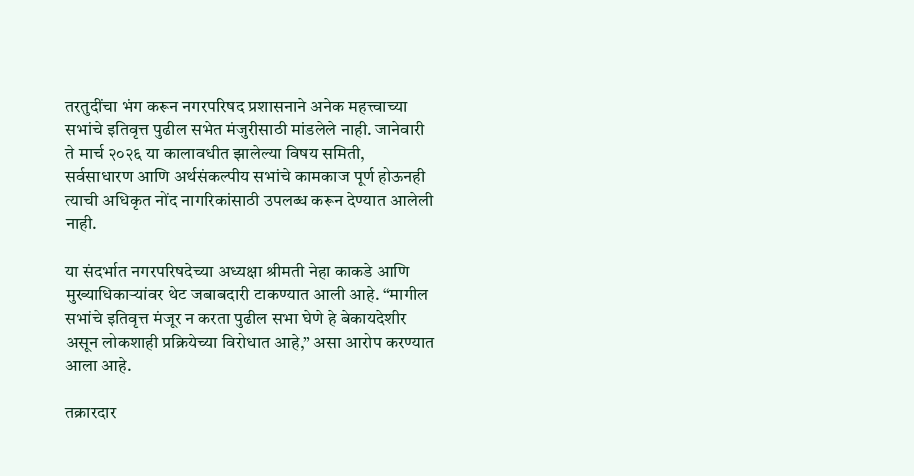तरतुदींचा भंग करून नगरपरिषद प्रशासनाने अनेक महत्त्वाच्या सभांचे इतिवृत्त पुढील सभेत मंजुरीसाठी मांडलेले नाही. जानेवारी ते मार्च २०२६ या कालावधीत झालेल्या विषय समिती, सर्वसाधारण आणि अर्थसंकल्पीय सभांचे कामकाज पूर्ण होऊनही त्याची अधिकृत नोंद नागरिकांसाठी उपलब्ध करून देण्यात आलेली नाही.

या संदर्भात नगरपरिषदेच्या अध्यक्षा श्रीमती नेहा काकडे आणि मुख्याधिकाऱ्यांवर थेट जबाबदारी टाकण्यात आली आहे. “मागील सभांचे इतिवृत्त मंजूर न करता पुढील सभा घेणे हे बेकायदेशीर असून लोकशाही प्रक्रियेच्या विरोधात आहे,” असा आरोप करण्यात आला आहे.

तक्रारदार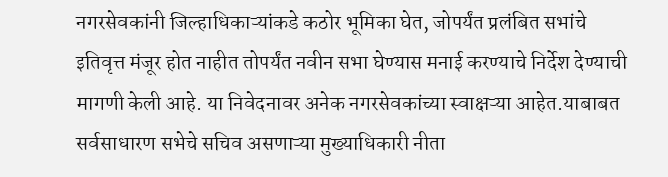नगरसेवकांनी जिल्हाधिकाऱ्यांकडे कठोर भूमिका घेत, जोपर्यंत प्रलंबित सभांचे इतिवृत्त मंजूर होत नाहीत तोपर्यंत नवीन सभा घेण्यास मनाई करण्याचे निर्देश देण्याची मागणी केली आहे. या निवेदनावर अनेक नगरसेवकांच्या स्वाक्षऱ्या आहेत.याबाबत सर्वसाधारण सभेचे सचिव असणाऱ्या मुख्याधिकारी नीता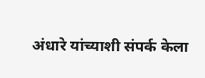अंधारे यांच्याशी संपर्क केला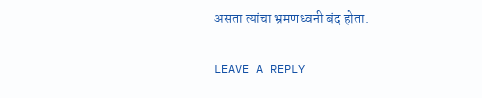असता त्यांचा भ्रमणध्वनी बंद होता.

LEAVE A REPLY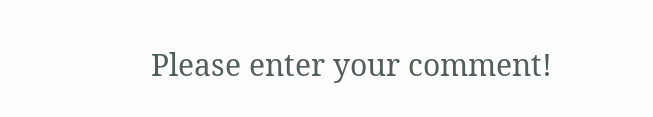Please enter your comment!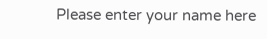Please enter your name here